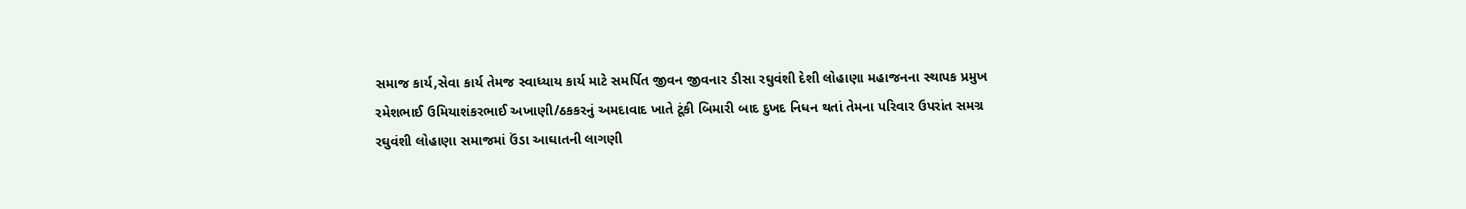સમાજ કાર્ય,સેવા કાર્ય તેમજ સ્વાધ્યાય કાર્ય માટે સમર્પિત જીવન જીવનાર ડીસા રઘુવંશી દેશી લોહાણા મહાજનના સ્થાપક પ્રમુખ રમેશભાઈ ઉમિયાશંકરભાઈ અખાણી/ઠકકરનું અમદાવાદ ખાતે ટૂંકી બિમારી બાદ દુખદ નિધન થતાં તેમના પરિવાર ઉપરાંત સમગ્ર રઘુવંશી લોહાણા સમાજમાં ઉંડા આઘાતની લાગણી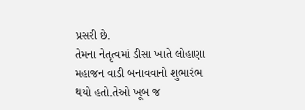પ્રસરી છે.
તેમના નેતૃત્વમાં ડીસા ખાતે લોહાણા મહાજન વાડી બનાવવાનો શુભારંભ થયો હતો.તેઓ ખૂબ જ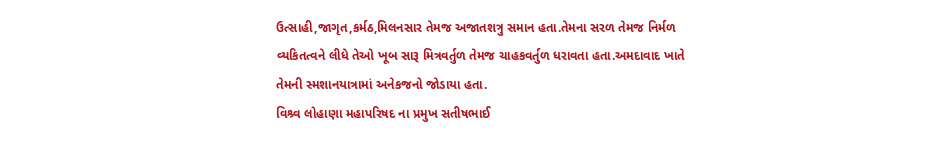ઉત્સાહી,જાગૃત,કર્મઠ,મિલનસાર તેમજ અજાતશત્રુ સમાન હતા.તેમના સરળ તેમજ નિર્મળ વ્યકિતત્વને લીધે તેઓ ખૂબ સારૂ મિત્રવર્તુળ તેમજ ચાહકવર્તુળ ધરાવતા હતા.અમદાવાદ ખાતે તેમની સ્મશાનયાત્રામાં અનેકજનો જોડાયા હતા.
વિશ્ર્વ લોહાણા મહાપરિષદ ના પ્રમુખ સતીષભાઈ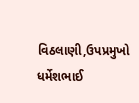વિઠલાણી,ઉપપ્રમુખો ધર્મેશભાઈ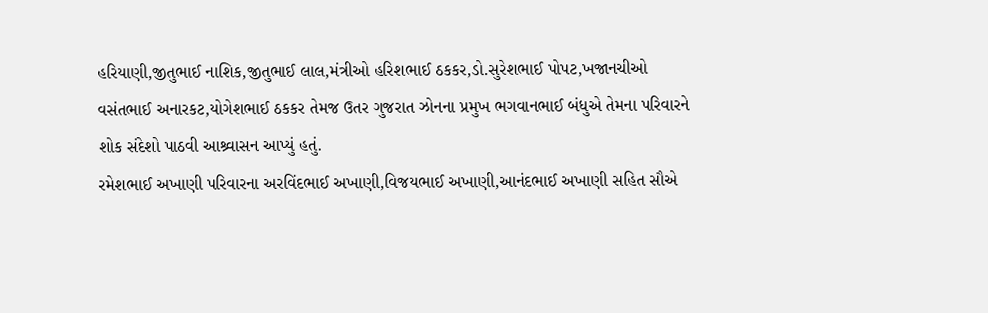હરિયાણી,જીતુભાઈ નાશિક,જીતુભાઈ લાલ,મંત્રીઓ હરિશભાઈ ઠકકર,ડો.સુરેશભાઈ પોપટ,ખજાનચીઓ વસંતભાઈ અનારકટ,યોગેશભાઈ ઠકકર તેમજ ઉતર ગુજરાત ઝોનના પ્રમુખ ભગવાનભાઈ બંધુએ તેમના પરિવારને શોક સંદેશો પાઠવી આશ્ર્વાસન આપ્યું હતું.
રમેશભાઈ અખાણી પરિવારના અરવિંદભાઈ અખાણી,વિજયભાઈ અખાણી,આનંદભાઈ અખાણી સહિત સૌએ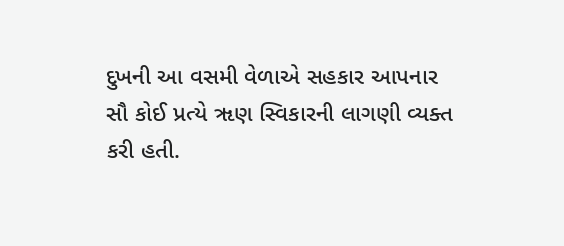દુખની આ વસમી વેળાએ સહકાર આપનાર સૌ કોઈ પ્રત્યે ૠણ સ્વિકારની લાગણી વ્યક્ત કરી હતી.